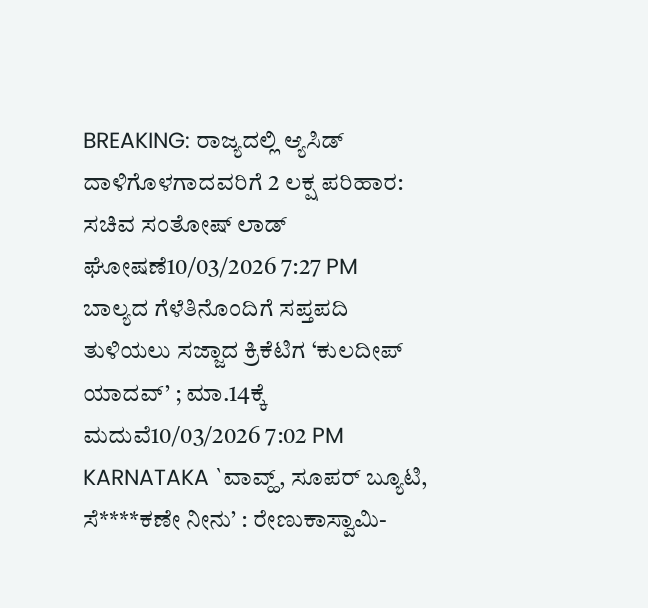BREAKING: ರಾಜ್ಯದಲ್ಲಿ ಆ್ಯಸಿಡ್ ದಾಳಿಗೊಳಗಾದವರಿಗೆ 2 ಲಕ್ಷ ಪರಿಹಾರ: ಸಚಿವ ಸಂತೋಷ್ ಲಾಡ್ ಘೋಷಣೆ10/03/2026 7:27 PM
ಬಾಲ್ಯದ ಗೆಳೆತಿನೊಂದಿಗೆ ಸಪ್ತಪದಿ ತುಳಿಯಲು ಸಜ್ಜಾದ ಕ್ರಿಕೆಟಿಗ ‘ಕುಲದೀಪ್ ಯಾದವ್’ ; ಮಾ.14ಕ್ಕೆ ಮದುವೆ10/03/2026 7:02 PM
KARNATAKA `ವಾವ್ಹ್, ಸೂಪರ್ ಬ್ಯೂಟಿ, ಸೆ****ಕಣೇ ನೀನು’ : ರೇಣುಕಾಸ್ವಾಮಿ-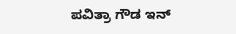ಪವಿತ್ರಾ ಗೌಡ ಇನ್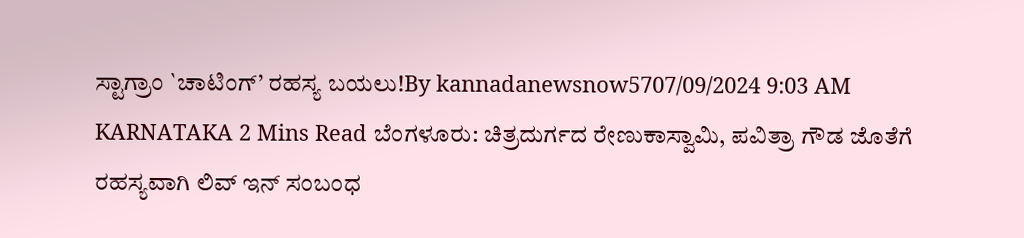ಸ್ಟಾಗ್ರಾಂ `ಚಾಟಿಂಗ್’ ರಹಸ್ಯ ಬಯಲು!By kannadanewsnow5707/09/2024 9:03 AM KARNATAKA 2 Mins Read ಬೆಂಗಳೂರು: ಚಿತ್ರದುರ್ಗದ ರೇಣುಕಾಸ್ವಾಮಿ, ಪವಿತ್ರಾ ಗೌಡ ಜೊತೆಗೆ ರಹಸ್ಯವಾಗಿ ಲಿವ್ ಇನ್ ಸಂಬಂಧ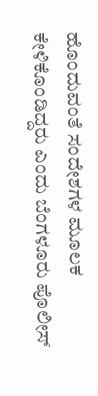ಹೊಂದುವಂತೆ ಸಂದೇಶಗಳ ಮೂಲಕ ಕೇಳಿಕೊಂಡಿದ್ದರು ಎಂದು ಬೆಂಗಳೂರು ಪೊಲೀಸ್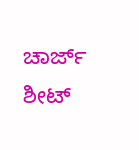ಚಾರ್ಜ್ ಶೀಟ್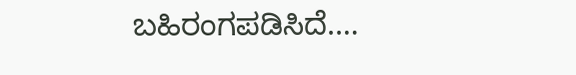ಬಹಿರಂಗಪಡಿಸಿದೆ.…